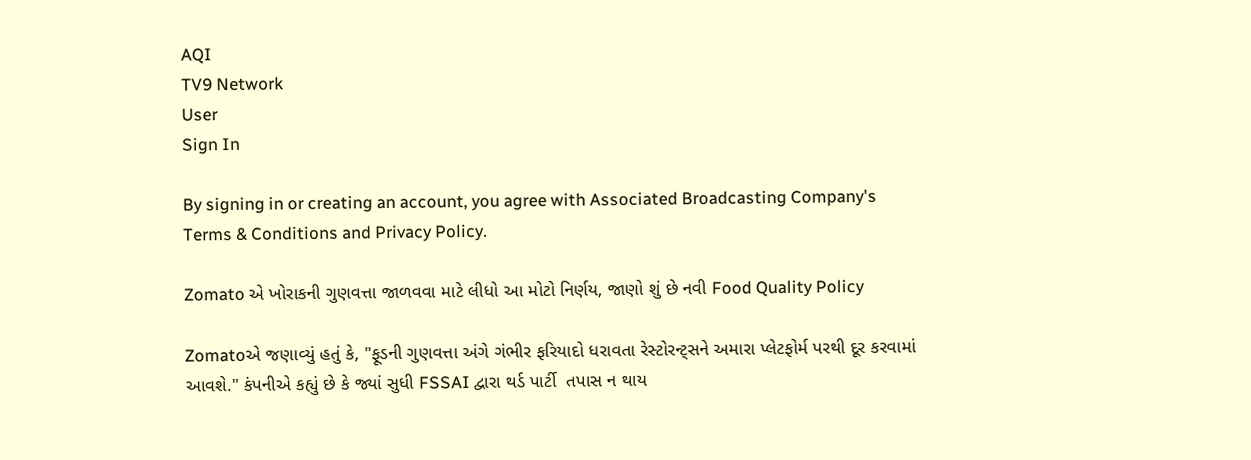AQI
TV9 Network
User
Sign In

By signing in or creating an account, you agree with Associated Broadcasting Company's Terms & Conditions and Privacy Policy.

Zomato એ ખોરાકની ગુણવત્તા જાળવવા માટે લીધો આ મોટો નિર્ણય, જાણો શું છે નવી Food Quality Policy

Zomatoએ જણાવ્યું હતું કે, "ફૂડની ગુણવત્તા અંગે ગંભીર ફરિયાદો ધરાવતા રેસ્ટોરન્ટ્સને અમારા પ્લેટફોર્મ પરથી દૂર કરવામાં આવશે." કંપનીએ કહ્યું છે કે જ્યાં સુધી FSSAI દ્વારા થર્ડ પાર્ટી  તપાસ ન થાય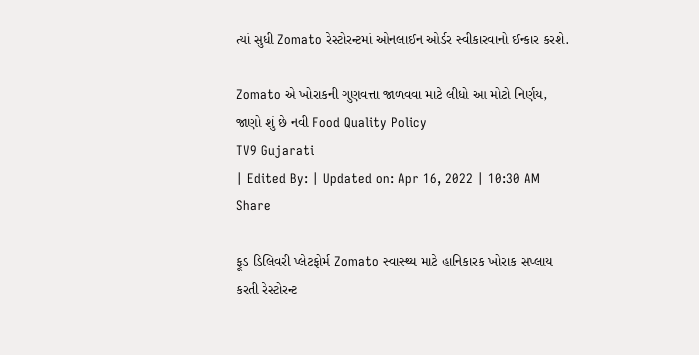ત્યાં સુધી Zomato રેસ્ટોરન્ટમાં ઓનલાઈન ઓર્ડર સ્વીકારવાનો ઈન્કાર કરશે.

Zomato એ ખોરાકની ગુણવત્તા જાળવવા માટે લીધો આ મોટો નિર્ણય, જાણો શું છે નવી Food Quality Policy
TV9 Gujarati
| Edited By: | Updated on: Apr 16, 2022 | 10:30 AM
Share

ફૂડ ડિલિવરી પ્લેટફોર્મ Zomato સ્વાસ્થ્ય માટે હાનિકારક ખોરાક સપ્લાય કરતી રેસ્ટોરન્ટ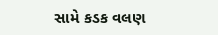સામે કડક વલણ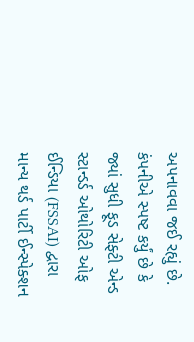અપનાવવા જઈ રહ્યું છે. કંપનીએ સ્પષ્ટ કર્યું છે કે જ્યાં સુધી ફૂડ સેફ્ટી એન્ડ સ્ટાન્ડર્ડ ઓથોરિટી ઓફ ઈન્ડિયા (FSSAI) દ્વારા માન્ય થર્ડ પાર્ટી ઈન્સ્પેક્શન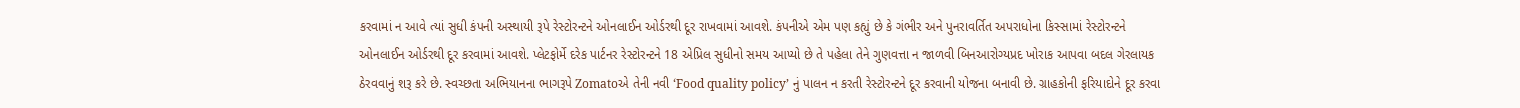કરવામાં ન આવે ત્યાં સુધી કંપની અસ્થાયી રૂપે રેસ્ટોરન્ટને ઓનલાઈન ઓર્ડરથી દૂર રાખવામાં આવશે. કંપનીએ એમ પણ કહ્યું છે કે ગંભીર અને પુનરાવર્તિત અપરાધોના કિસ્સામાં રેસ્ટોરન્ટને ઓનલાઈન ઓર્ડરથી દૂર કરવામાં આવશે. પ્લેટફોર્મે દરેક પાર્ટનર રેસ્ટોરન્ટને 18 એપ્રિલ સુધીનો સમય આપ્યો છે તે પહેલા તેને ગુણવત્તા ન જાળવી બિનઆરોગ્યપ્રદ ખોરાક આપવા બદલ ગેરલાયક ઠેરવવાનું શરૂ કરે છે. સ્વચ્છતા અભિયાનના ભાગરૂપે Zomatoએ તેની નવી ‘Food quality policy’ નું પાલન ન કરતી રેસ્ટોરન્ટને દૂર કરવાની યોજના બનાવી છે. ગ્રાહકોની ફરિયાદોને દૂર કરવા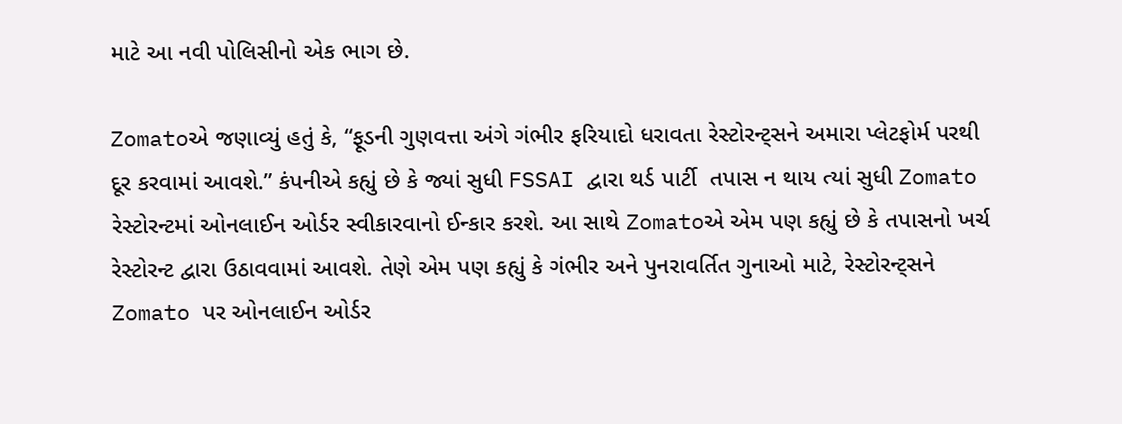માટે આ નવી પોલિસીનો એક ભાગ છે.

Zomatoએ જણાવ્યું હતું કે, “ફૂડની ગુણવત્તા અંગે ગંભીર ફરિયાદો ધરાવતા રેસ્ટોરન્ટ્સને અમારા પ્લેટફોર્મ પરથી દૂર કરવામાં આવશે.” કંપનીએ કહ્યું છે કે જ્યાં સુધી FSSAI દ્વારા થર્ડ પાર્ટી  તપાસ ન થાય ત્યાં સુધી Zomato રેસ્ટોરન્ટમાં ઓનલાઈન ઓર્ડર સ્વીકારવાનો ઈન્કાર કરશે. આ સાથે Zomatoએ એમ પણ કહ્યું છે કે તપાસનો ખર્ચ રેસ્ટોરન્ટ દ્વારા ઉઠાવવામાં આવશે. તેણે એમ પણ કહ્યું કે ગંભીર અને પુનરાવર્તિત ગુનાઓ માટે, રેસ્ટોરન્ટ્સને Zomato પર ઓનલાઈન ઓર્ડર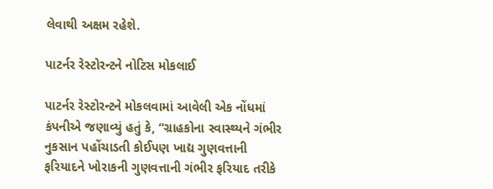લેવાથી અક્ષમ રહેશે.

પાટર્નર રેસ્ટોરન્ટને નોટિસ મોકલાઈ

પાટર્નર રેસ્ટોરન્ટને મોકલવામાં આવેલી એક નોંધમાં કંપનીએ જણાવ્યું હતું કે, “ગ્રાહકોના સ્વાસ્થ્યને ગંભીર નુકસાન પહોંચાડતી કોઈપણ ખાદ્ય ગુણવત્તાની ફરિયાદને ખોરાકની ગુણવત્તાની ગંભીર ફરિયાદ તરીકે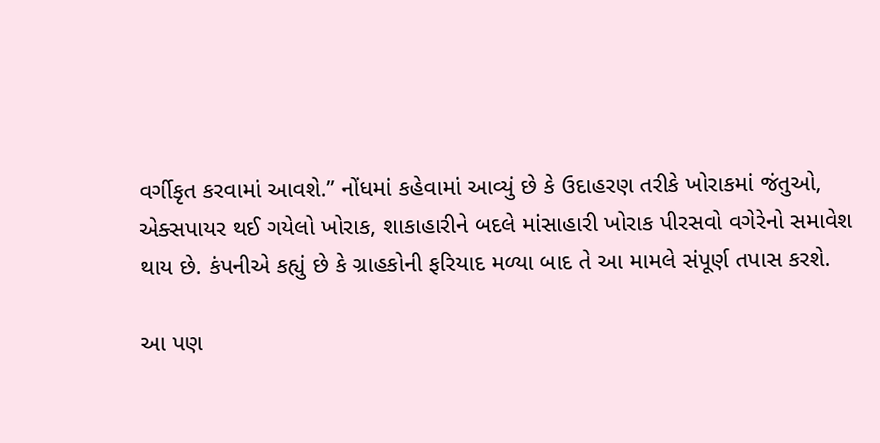વર્ગીકૃત કરવામાં આવશે.” નોંધમાં કહેવામાં આવ્યું છે કે ઉદાહરણ તરીકે ખોરાકમાં જંતુઓ, એક્સપાયર થઈ ગયેલો ખોરાક, શાકાહારીને બદલે માંસાહારી ખોરાક પીરસવો વગેરેનો સમાવેશ થાય છે. કંપનીએ કહ્યું છે કે ગ્રાહકોની ફરિયાદ મળ્યા બાદ તે આ મામલે સંપૂર્ણ તપાસ કરશે.

આ પણ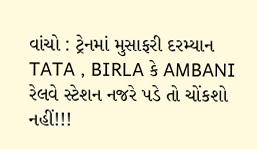વાંચો : ટ્રેનમાં મુસાફરી દરમ્યાન TATA , BIRLA કે AMBANI રેલવે સ્ટેશન નજરે પડે તો ચોંકશો નહીં!!!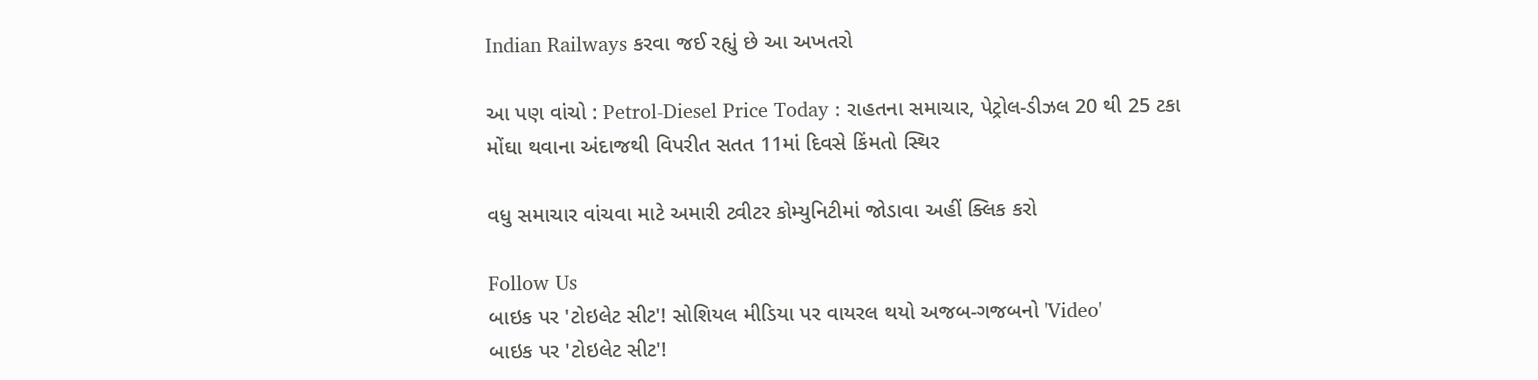Indian Railways કરવા જઈ રહ્યું છે આ અખતરો

આ પણ વાંચો : Petrol-Diesel Price Today : રાહતના સમાચાર, પેટ્રોલ-ડીઝલ 20 થી 25 ટકા મોંઘા થવાના અંદાજથી વિપરીત સતત 11માં દિવસે કિંમતો સ્થિર

વધુ સમાચાર વાંચવા માટે અમારી ટ્વીટર કોમ્યુનિટીમાં જોડાવા અહીં ક્લિક કરો

Follow Us
બાઇક પર 'ટોઇલેટ સીટ'! સોશિયલ મીડિયા પર વાયરલ થયો અજબ-ગજબનો 'Video'
બાઇક પર 'ટોઇલેટ સીટ'!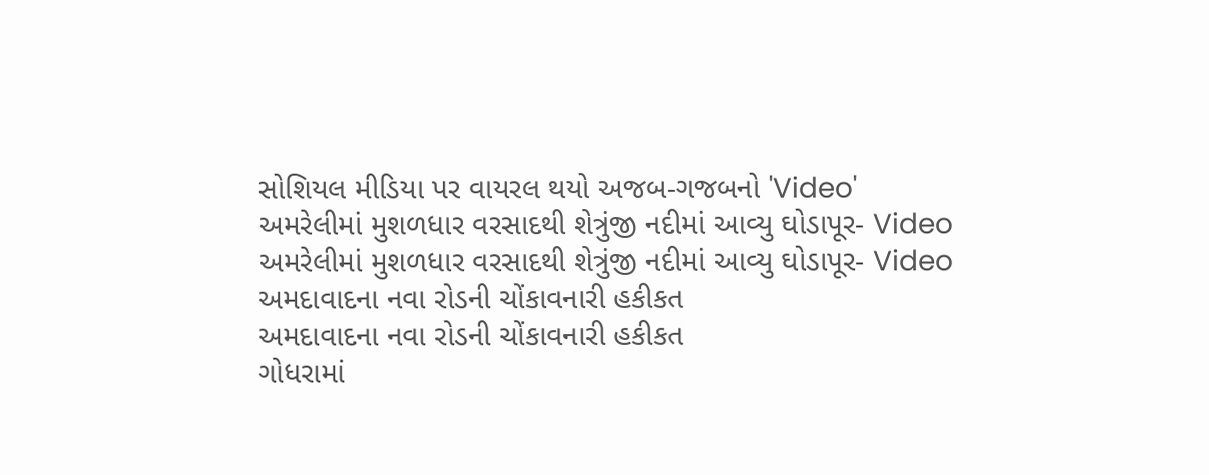સોશિયલ મીડિયા પર વાયરલ થયો અજબ-ગજબનો 'Video'
અમરેલીમાં મુશળધાર વરસાદથી શેત્રુંજી નદીમાં આવ્યુ ઘોડાપૂર- Video
અમરેલીમાં મુશળધાર વરસાદથી શેત્રુંજી નદીમાં આવ્યુ ઘોડાપૂર- Video
અમદાવાદના નવા રોડની ચોંકાવનારી હકીકત
અમદાવાદના નવા રોડની ચોંકાવનારી હકીકત
ગોધરામાં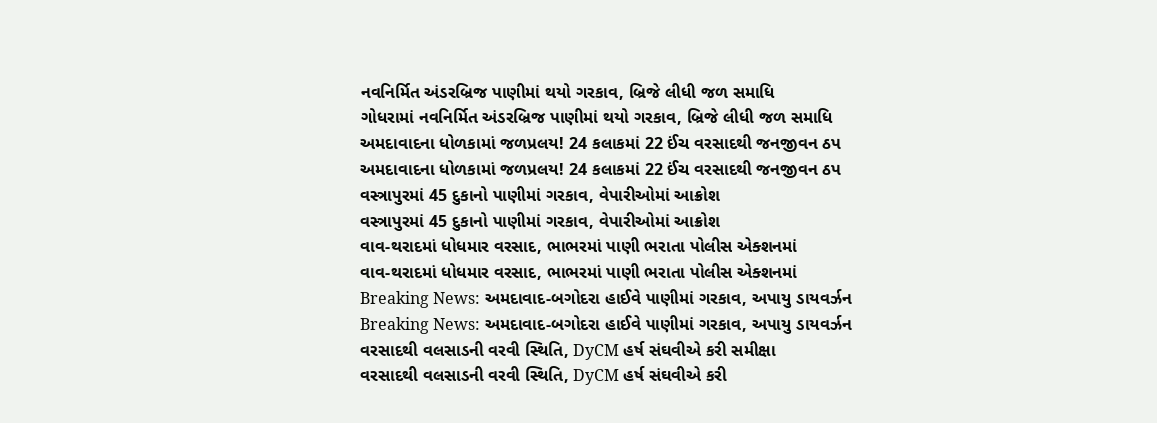નવનિર્મિત અંડરબ્રિજ પાણીમાં થયો ગરકાવ, બ્રિજે લીધી જળ સમાધિ
ગોધરામાં નવનિર્મિત અંડરબ્રિજ પાણીમાં થયો ગરકાવ, બ્રિજે લીધી જળ સમાધિ
અમદાવાદના ધોળકામાં જળપ્રલય! 24 કલાકમાં 22 ઈંચ વરસાદથી જનજીવન ઠપ
અમદાવાદના ધોળકામાં જળપ્રલય! 24 કલાકમાં 22 ઈંચ વરસાદથી જનજીવન ઠપ
વસ્ત્રાપુરમાં 45 દુકાનો પાણીમાં ગરકાવ, વેપારીઓમાં આક્રોશ
વસ્ત્રાપુરમાં 45 દુકાનો પાણીમાં ગરકાવ, વેપારીઓમાં આક્રોશ
વાવ-થરાદમાં ધોધમાર વરસાદ, ભાભરમાં પાણી ભરાતા પોલીસ એક્શનમાં
વાવ-થરાદમાં ધોધમાર વરસાદ, ભાભરમાં પાણી ભરાતા પોલીસ એક્શનમાં
Breaking News: અમદાવાદ-બગોદરા હાઈવે પાણીમાં ગરકાવ, અપાયુ ડાયવર્ઝન
Breaking News: અમદાવાદ-બગોદરા હાઈવે પાણીમાં ગરકાવ, અપાયુ ડાયવર્ઝન
વરસાદથી વલસાડની વરવી સ્થિતિ, DyCM હર્ષ સંઘવીએ કરી સમીક્ષા
વરસાદથી વલસાડની વરવી સ્થિતિ, DyCM હર્ષ સંઘવીએ કરી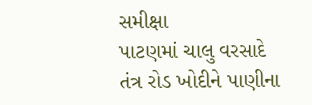સમીક્ષા
પાટણમાં ચાલુ વરસાદે તંત્ર રોડ ખોદીને પાણીના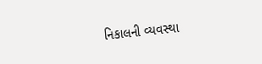નિકાલની વ્યવસ્થા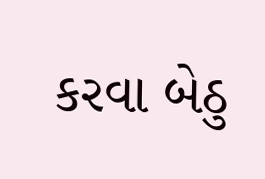કરવા બેઠુ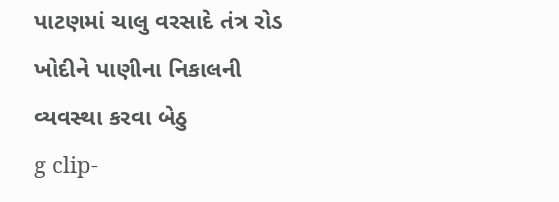પાટણમાં ચાલુ વરસાદે તંત્ર રોડ ખોદીને પાણીના નિકાલની વ્યવસ્થા કરવા બેઠુ
g clip-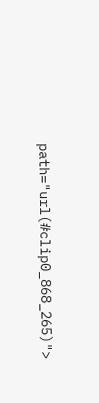path="url(#clip0_868_265)">